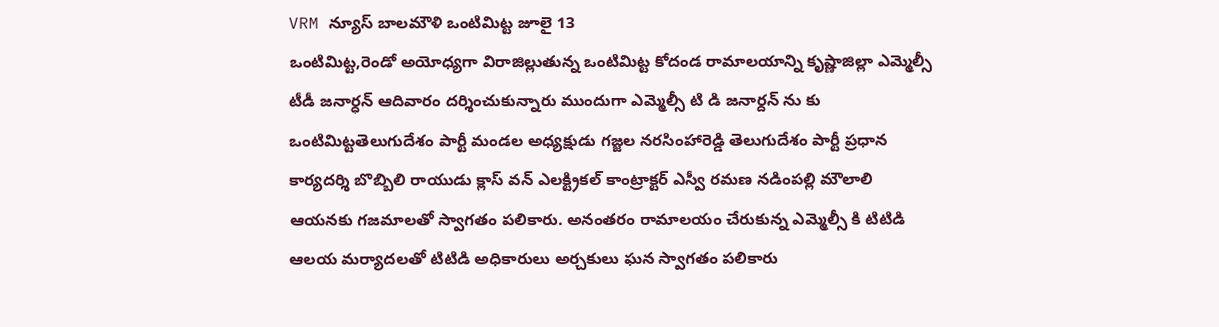VRM న్యూస్ బాలమౌళి ఒంటిమిట్ట జూలై 13
ఒంటిమిట్ట,రెండో అయోధ్యగా విరాజిల్లుతున్న ఒంటిమిట్ట కోదండ రామాలయాన్ని కృష్ణాజిల్లా ఎమ్మెల్సీ టీడీ జనార్ధన్ ఆదివారం దర్శించుకున్నారు ముందుగా ఎమ్మెల్సీ టి డి జనార్దన్ ను కు ఒంటిమిట్టతెలుగుదేశం పార్టీ మండల అధ్యక్షుడు గజ్జల నరసింహారెడ్డి తెలుగుదేశం పార్టీ ప్రధాన కార్యదర్శి బొబ్బిలి రాయుడు క్లాస్ వన్ ఎలక్ట్రికల్ కాంట్రాక్టర్ ఎస్వీ రమణ నడింపల్లి మౌలాలి ఆయనకు గజమాలతో స్వాగతం పలికారు. అనంతరం రామాలయం చేరుకున్న ఎమ్మెల్సీ కి టిటిడి ఆలయ మర్యాదలతో టిటిడి అధికారులు అర్చకులు ఘన స్వాగతం పలికారు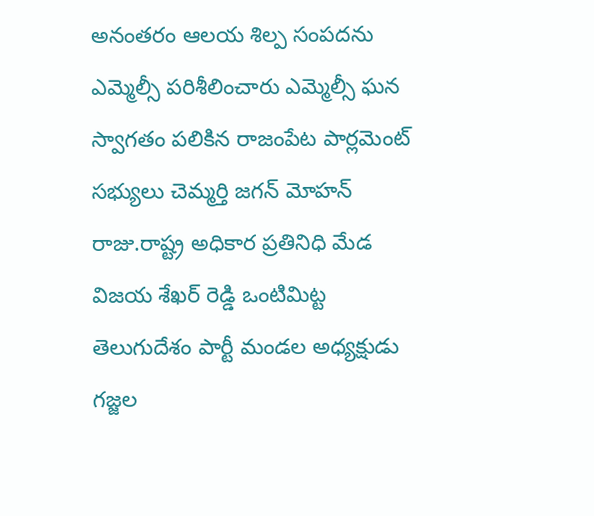అనంతరం ఆలయ శిల్ప సంపదను ఎమ్మెల్సీ పరిశీలించారు ఎమ్మెల్సీ ఘన స్వాగతం పలికిన రాజంపేట పార్లమెంట్ సభ్యులు చెమ్మర్తి జగన్ మోహన్ రాజు.రాష్ట్ర అధికార ప్రతినిధి మేడ విజయ శేఖర్ రెడ్డి ఒంటిమిట్ట తెలుగుదేశం పార్టీ మండల అధ్యక్షుడు గజ్జల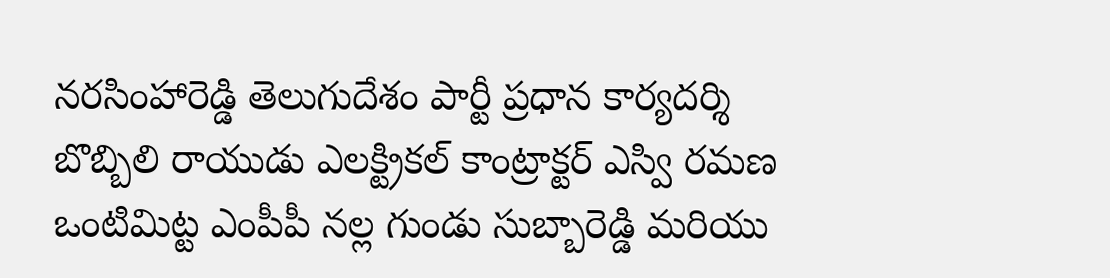నరసింహారెడ్డి తెలుగుదేశం పార్టీ ప్రధాన కార్యదర్శి బొబ్బిలి రాయుడు ఎలక్ట్రికల్ కాంట్రాక్టర్ ఎస్వి రమణ ఒంటిమిట్ట ఎంపీపీ నల్ల గుండు సుబ్బారెడ్డి మరియు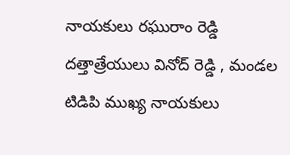నాయకులు రఘురాం రెడ్డి దత్తాత్రేయులు వినోద్ రెడ్డి , మండల టిడిపి ముఖ్య నాయకులు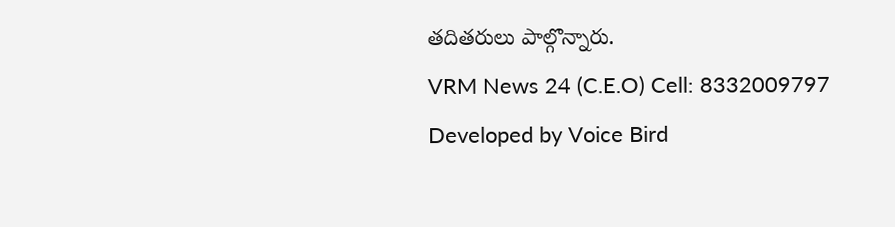తదితరులు పాల్గొన్నారు.
VRM News 24 (C.E.O) Cell: 8332009797
Developed by Voice Bird